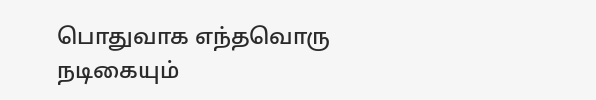பொதுவாக எந்தவொரு நடிகையும்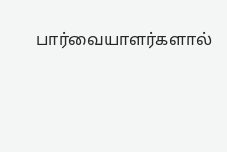பார்வையாளர்களால்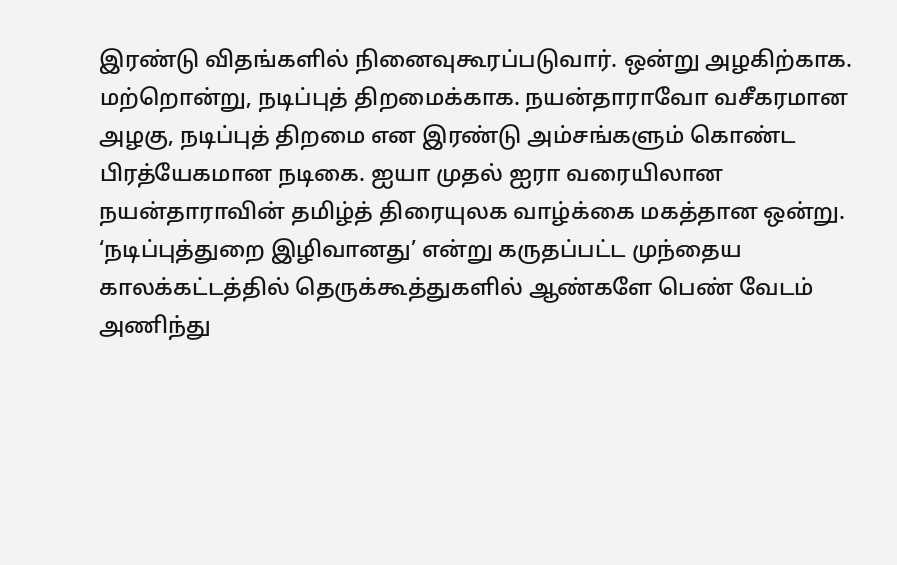இரண்டு விதங்களில் நினைவுகூரப்படுவார். ஒன்று அழகிற்காக. மற்றொன்று, நடிப்புத் திறமைக்காக. நயன்தாராவோ வசீகரமான அழகு, நடிப்புத் திறமை என இரண்டு அம்சங்களும் கொண்ட பிரத்யேகமான நடிகை. ஐயா முதல் ஐரா வரையிலான நயன்தாராவின் தமிழ்த் திரையுலக வாழ்க்கை மகத்தான ஒன்று.
‘நடிப்புத்துறை இழிவானது’ என்று கருதப்பட்ட முந்தைய காலக்கட்டத்தில் தெருக்கூத்துகளில் ஆண்களே பெண் வேடம் அணிந்து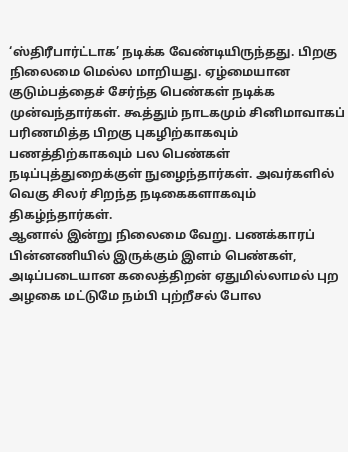‘ஸ்திரீபார்ட்டாக’ நடிக்க வேண்டியிருந்தது. பிறகு நிலைமை மெல்ல மாறியது. ஏழ்மையான குடும்பத்தைச் சேர்ந்த பெண்கள் நடிக்க முன்வந்தார்கள். கூத்தும் நாடகமும் சினிமாவாகப் பரிணமித்த பிறகு புகழிற்காகவும் பணத்திற்காகவும் பல பெண்கள் நடிப்புத்துறைக்குள் நுழைந்தார்கள். அவர்களில் வெகு சிலர் சிறந்த நடிகைகளாகவும் திகழ்ந்தார்கள்.
ஆனால் இன்று நிலைமை வேறு. பணக்காரப் பின்னணியில் இருக்கும் இளம் பெண்கள், அடிப்படையான கலைத்திறன் ஏதுமில்லாமல் புற அழகை மட்டுமே நம்பி புற்றீசல் போல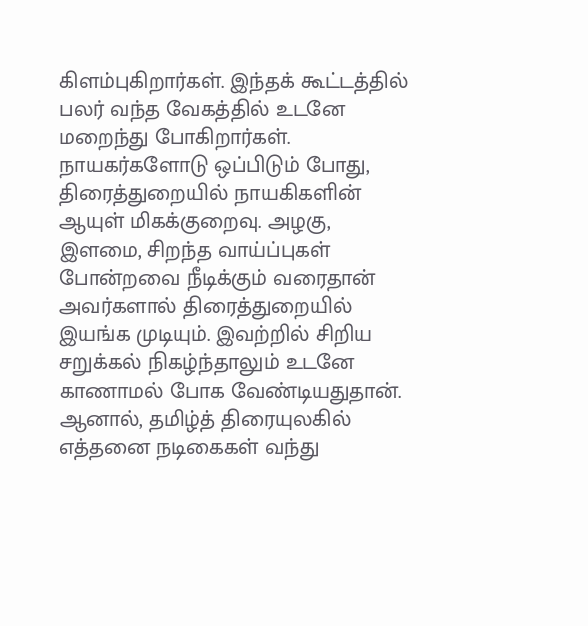கிளம்புகிறார்கள். இந்தக் கூட்டத்தில் பலர் வந்த வேகத்தில் உடனே மறைந்து போகிறார்கள்.
நாயகர்களோடு ஒப்பிடும் போது, திரைத்துறையில் நாயகிகளின் ஆயுள் மிகக்குறைவு. அழகு, இளமை, சிறந்த வாய்ப்புகள் போன்றவை நீடிக்கும் வரைதான் அவர்களால் திரைத்துறையில் இயங்க முடியும். இவற்றில் சிறிய சறுக்கல் நிகழ்ந்தாலும் உடனே காணாமல் போக வேண்டியதுதான்.
ஆனால், தமிழ்த் திரையுலகில் எத்தனை நடிகைகள் வந்து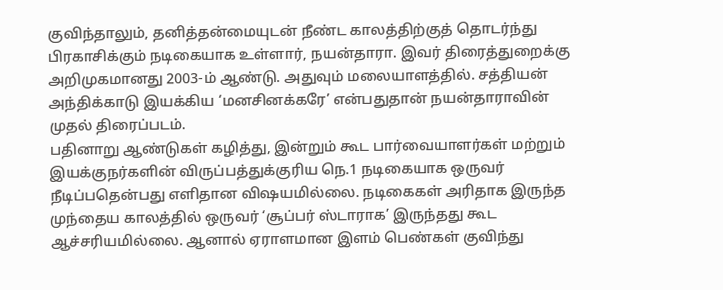குவிந்தாலும், தனித்தன்மையுடன் நீண்ட காலத்திற்குத் தொடர்ந்து பிரகாசிக்கும் நடிகையாக உள்ளார், நயன்தாரா. இவர் திரைத்துறைக்கு அறிமுகமானது 2003-ம் ஆண்டு. அதுவும் மலையாளத்தில். சத்தியன் அந்திக்காடு இயக்கிய ‘மனசினக்கரே’ என்பதுதான் நயன்தாராவின் முதல் திரைப்படம்.
பதினாறு ஆண்டுகள் கழித்து, இன்றும் கூட பார்வையாளர்கள் மற்றும் இயக்குநர்களின் விருப்பத்துக்குரிய நெ.1 நடிகையாக ஒருவர் நீடிப்பதென்பது எளிதான விஷயமில்லை. நடிகைகள் அரிதாக இருந்த முந்தைய காலத்தில் ஒருவர் ‘சூப்பர் ஸ்டாராக’ இருந்தது கூட ஆச்சரியமில்லை. ஆனால் ஏராளமான இளம் பெண்கள் குவிந்து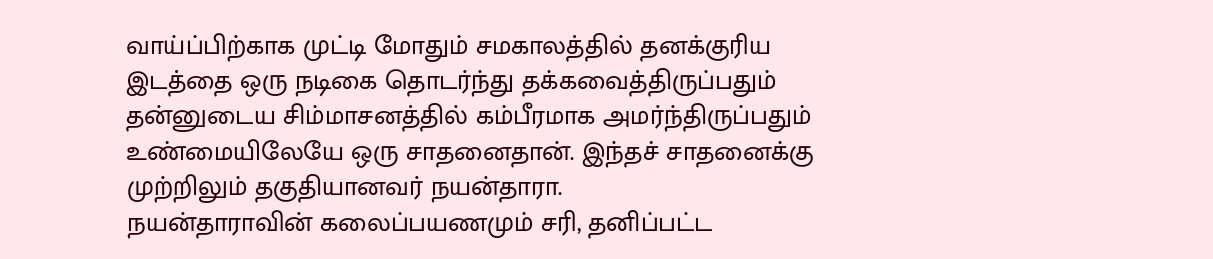வாய்ப்பிற்காக முட்டி மோதும் சமகாலத்தில் தனக்குரிய இடத்தை ஒரு நடிகை தொடர்ந்து தக்கவைத்திருப்பதும் தன்னுடைய சிம்மாசனத்தில் கம்பீரமாக அமர்ந்திருப்பதும் உண்மையிலேயே ஒரு சாதனைதான். இந்தச் சாதனைக்கு முற்றிலும் தகுதியானவர் நயன்தாரா.
நயன்தாராவின் கலைப்பயணமும் சரி, தனிப்பட்ட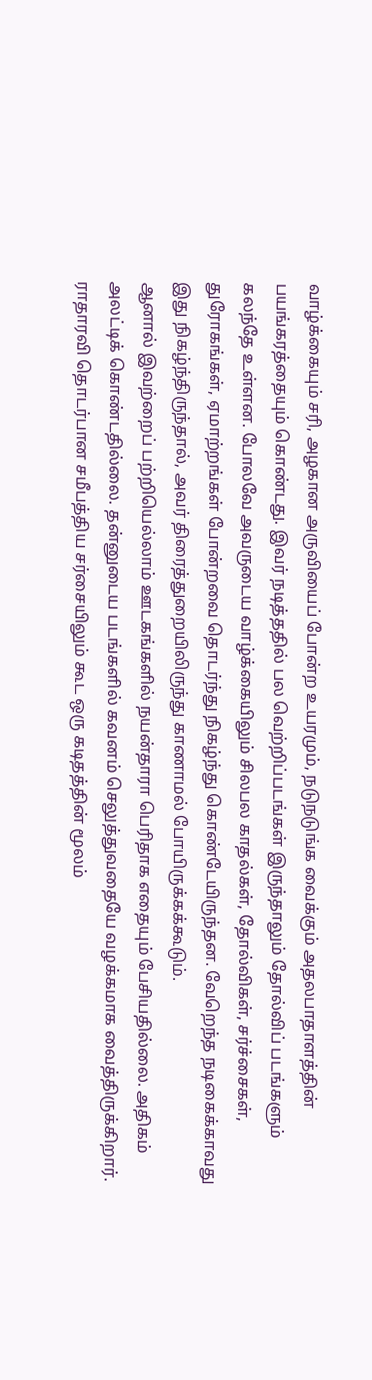வாழ்க்கையும் சரி, அழகான அருவியைப் போன்ற உயரமும், நடுநடுங்க வைக்கும் அதலபாதாளத்தின் பயங்கரத்தையும் கொண்டது. இவர் நடித்ததில் பல வெற்றிப்படங்கள் இருந்தாலும் தோல்விப் படங்களும் கலந்தே உள்ளன. போலவே அவருடைய வாழ்க்கையிலும் சிலபல காதல்கள், தோல்விகள், சர்ச்சைகள், துரோகங்கள், ஏமாற்றங்கள் போன்றவை தொடர்ந்து நிகழ்ந்து கொண்டேயிருந்தன. வேறெந்த நடிகைக்காவது இது நிகழ்ந்திருந்தால், அவர் திரைத்துறையிலிருந்து காணாமல் போயிருக்கக்கூடும்.
ஆனால் இவற்றைப் பற்றியெல்லாம் ஊடகங்களில் நயன்தாரா பெரிதாக எதையும் பேசியதில்லை. அதிகம் அலட்டிக் கொண்டதில்லை. தன்னுடைய படங்களில் கவனம் செலுத்துவதையே வழக்கமாக வைத்திருக்கிறார். ராதாரவி தொடர்பான சமீபத்திய சர்சையிலும் கூட ஒரு கடிதத்தின் மூலம்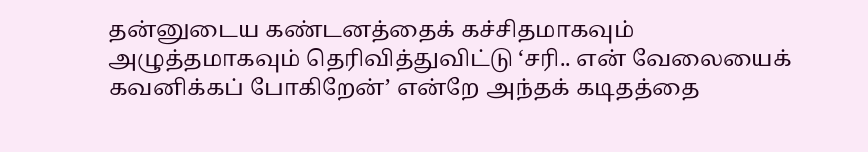தன்னுடைய கண்டனத்தைக் கச்சிதமாகவும் அழுத்தமாகவும் தெரிவித்துவிட்டு ‘சரி.. என் வேலையைக் கவனிக்கப் போகிறேன்’ என்றே அந்தக் கடிதத்தை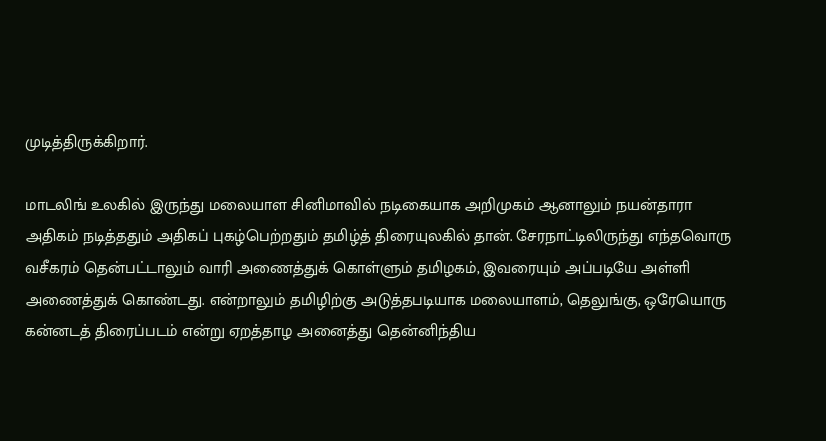முடித்திருக்கிறார்.

மாடலிங் உலகில் இருந்து மலையாள சினிமாவில் நடிகையாக அறிமுகம் ஆனாலும் நயன்தாரா அதிகம் நடித்ததும் அதிகப் புகழ்பெற்றதும் தமிழ்த் திரையுலகில் தான். சேரநாட்டிலிருந்து எந்தவொரு வசீகரம் தென்பட்டாலும் வாரி அணைத்துக் கொள்ளும் தமிழகம், இவரையும் அப்படியே அள்ளி அணைத்துக் கொண்டது. என்றாலும் தமிழிற்கு அடுத்தபடியாக மலையாளம், தெலுங்கு, ஒரேயொரு கன்னடத் திரைப்படம் என்று ஏறத்தாழ அனைத்து தென்னிந்திய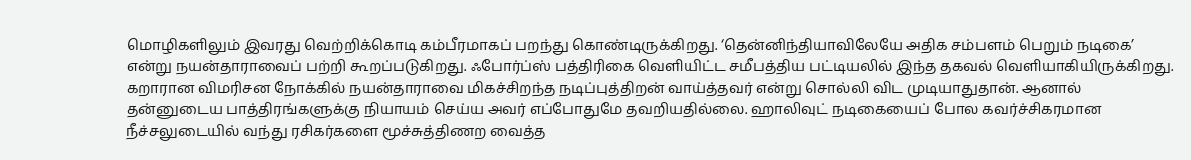மொழிகளிலும் இவரது வெற்றிக்கொடி கம்பீரமாகப் பறந்து கொண்டிருக்கிறது. ‘தென்னிந்தியாவிலேயே அதிக சம்பளம் பெறும் நடிகை’ என்று நயன்தாராவைப் பற்றி கூறப்படுகிறது. ஃபோர்ப்ஸ் பத்திரிகை வெளியிட்ட சமீபத்திய பட்டியலில் இந்த தகவல் வெளியாகியிருக்கிறது.
கறாரான விமரிசன நோக்கில் நயன்தாராவை மிகச்சிறந்த நடிப்புத்திறன் வாய்த்தவர் என்று சொல்லி விட முடியாதுதான். ஆனால் தன்னுடைய பாத்திரங்களுக்கு நியாயம் செய்ய அவர் எப்போதுமே தவறியதில்லை. ஹாலிவுட் நடிகையைப் போல கவர்ச்சிகரமான நீச்சலுடையில் வந்து ரசிகர்களை மூச்சுத்திணற வைத்த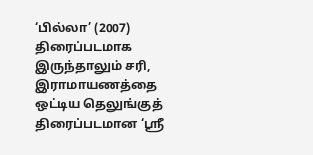‘பில்லா’ (2007) திரைப்படமாக இருந்தாலும் சரி, இராமாயணத்தை ஒட்டிய தெலுங்குத் திரைப்படமான ‘ஸ்ரீ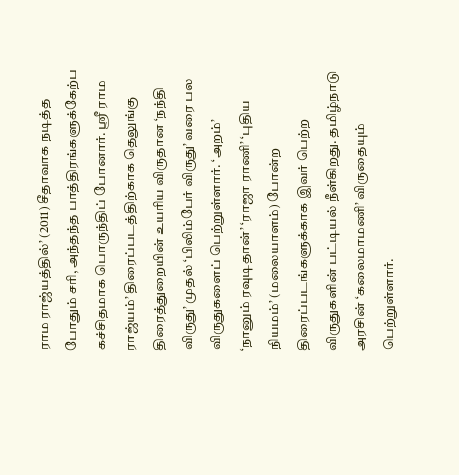ராம ராஜ்யத்தில்’ (2011) சீதாவாக நடித்த போதும் சரி, அந்தந்த பாத்திரங்களுக்கேற்ப கச்சிதமாக பொருந்திப் போனார். ஸ்ரீ ராம ராஜ்யம்’ திரைப்படத்திற்காக தெலுங்கு திரைத்துறையின் உயரிய விருதான ‘நந்தி விருது’ முதல் ‘பிலிம்பேர் விருது’ வரை பல விருதுகளைப் பெற்றுள்ளார். ‘அறம்’ ‘நானும் ரவுடிதான்’ ‘ராஜா ராணி’ ‘புதிய நியமம்’ (மலையாளம்) போன்ற திரைப்படங்களுக்காக இவர் பெற்ற விருதுகளின் பட்டியல் நீள்கிறது. தமிழ்நாடு அரசின் ‘கலைமாமணி’ விருதையும் பெற்றுள்ளார்.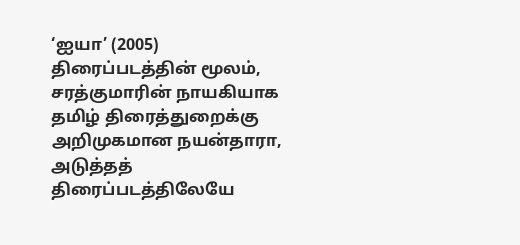‘ஐயா’ (2005) திரைப்படத்தின் மூலம், சரத்குமாரின் நாயகியாக தமிழ் திரைத்துறைக்கு அறிமுகமான நயன்தாரா, அடுத்தத் திரைப்படத்திலேயே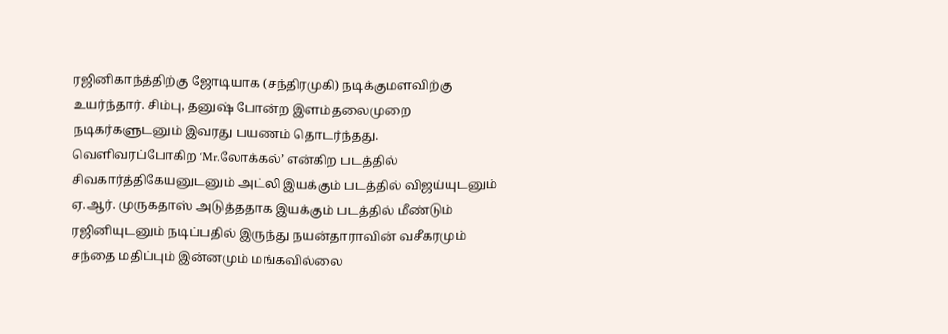ரஜினிகாந்த்திற்கு ஜோடியாக (சந்திரமுகி) நடிக்குமளவிற்கு உயர்ந்தார். சிம்பு, தனுஷ் போன்ற இளம்தலைமுறை நடிகர்களுடனும் இவரது பயணம் தொடர்ந்தது. வெளிவரப்போகிற ‘Mr.லோக்கல்’ என்கிற படத்தில் சிவகார்த்திகேயனுடனும் அட்லி இயக்கும் படத்தில் விஜய்யுடனும் ஏ.ஆர். முருகதாஸ் அடுத்ததாக இயக்கும் படத்தில் மீண்டும் ரஜினியுடனும் நடிப்பதில் இருந்து நயன்தாராவின் வசீகரமும் சந்தை மதிப்பும் இன்னமும் மங்கவில்லை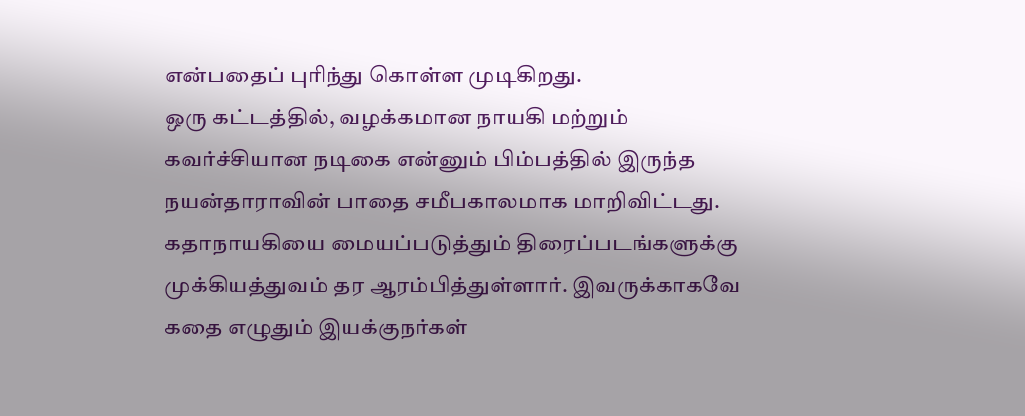என்பதைப் புரிந்து கொள்ள முடிகிறது.
ஒரு கட்டத்தில், வழக்கமான நாயகி மற்றும் கவர்ச்சியான நடிகை என்னும் பிம்பத்தில் இருந்த நயன்தாராவின் பாதை சமீபகாலமாக மாறிவிட்டது. கதாநாயகியை மையப்படுத்தும் திரைப்படங்களுக்கு முக்கியத்துவம் தர ஆரம்பித்துள்ளார். இவருக்காகவே கதை எழுதும் இயக்குநர்கள்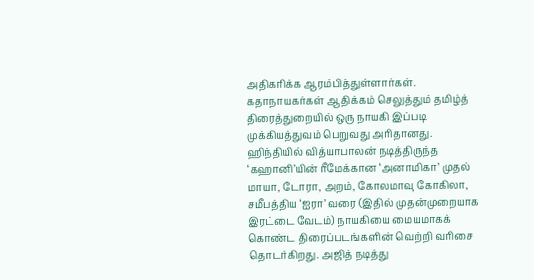அதிகரிக்க ஆரம்பித்துள்ளார்கள். கதாநாயகர்கள் ஆதிக்கம் செலுத்தும் தமிழ்த் திரைத்துறையில் ஒரு நாயகி இப்படி முக்கியத்துவம் பெறுவது அரிதானது.
ஹிந்தியில் வித்யாபாலன் நடித்திருந்த ‘கஹானி’யின் ரீமேக்கான ‘அனாமிகா’ முதல் மாயா, டோரா, அறம், கோலமாவு கோகிலா, சமீபத்திய ‘ஐரா’ வரை (இதில் முதன்முறையாக இரட்டை வேடம்) நாயகியை மையமாகக் கொண்ட திரைப்படங்களின் வெற்றி வரிசை தொடர்கிறது. அஜித் நடித்து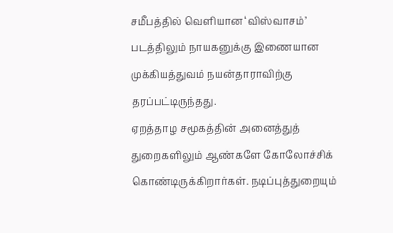சமீபத்தில் வெளியான ‘விஸ்வாசம்’ படத்திலும் நாயகனுக்கு இணையான முக்கியத்துவம் நயன்தாராவிற்கு தரப்பட்டிருந்தது.
ஏறத்தாழ சமூகத்தின் அனைத்துத் துறைகளிலும் ஆண்களே கோலோச்சிக் கொண்டிருக்கிறார்கள். நடிப்புத்துறையும்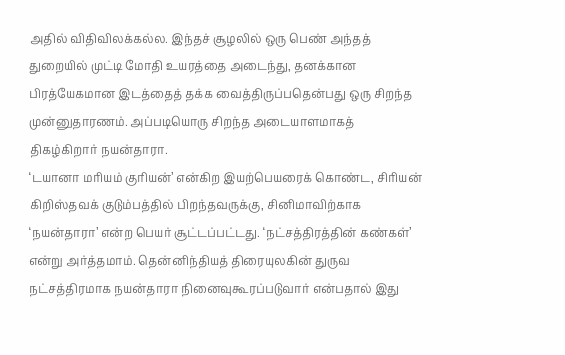அதில் விதிவிலக்கல்ல. இந்தச் சூழலில் ஒரு பெண் அந்தத் துறையில் முட்டி மோதி உயரத்தை அடைந்து, தனக்கான பிரத்யேகமான இடத்தைத் தக்க வைத்திருப்பதென்பது ஒரு சிறந்த முன்னுதாரணம். அப்படியொரு சிறந்த அடையாளமாகத் திகழ்கிறார் நயன்தாரா.
‘டயானா மரியம் குரியன்’ என்கிற இயற்பெயரைக் கொண்ட, சிரியன் கிறிஸ்தவக் குடும்பத்தில் பிறந்தவருக்கு, சினிமாவிற்காக ‘நயன்தாரா’ என்ற பெயர் சூட்டப்பட்டது. ‘நட்சத்திரத்தின் கண்கள்’ என்று அர்த்தமாம். தென்னிந்தியத் திரையுலகின் துருவ நட்சத்திரமாக நயன்தாரா நினைவுகூரப்படுவார் என்பதால் இது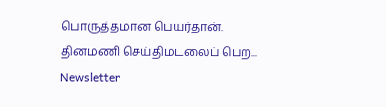பொருத்தமான பெயர்தான்.
தினமணி செய்திமடலைப் பெற... Newsletter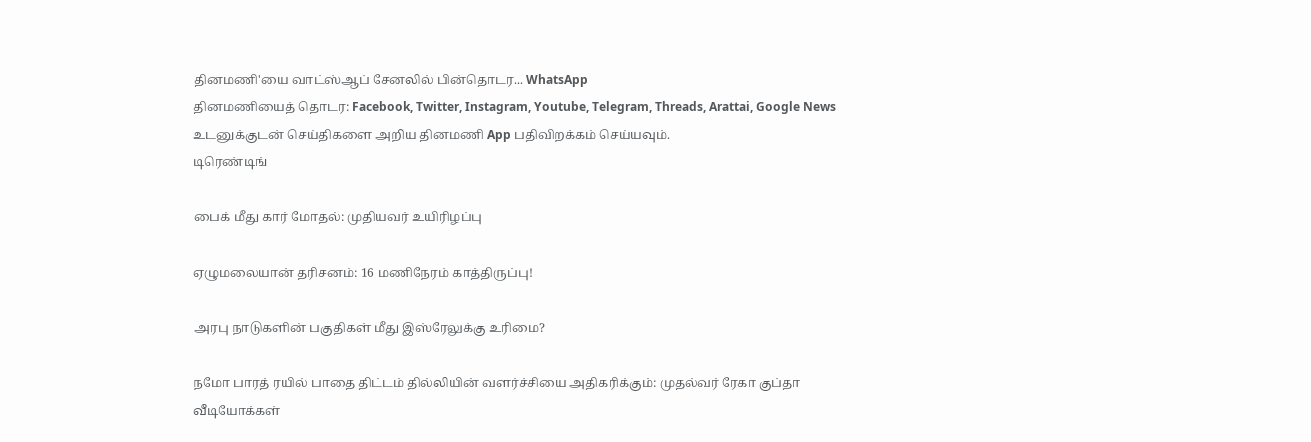தினமணி'யை வாட்ஸ்ஆப் சேனலில் பின்தொடர... WhatsApp
தினமணியைத் தொடர: Facebook, Twitter, Instagram, Youtube, Telegram, Threads, Arattai, Google News
உடனுக்குடன் செய்திகளை அறிய தினமணி App பதிவிறக்கம் செய்யவும்.
டிரெண்டிங்

பைக் மீது கார் மோதல்: முதியவர் உயிரிழப்பு

ஏழுமலையான் தரிசனம்: 16 மணிநேரம் காத்திருப்பு!

அரபு நாடுகளின் பகுதிகள் மீது இஸ்ரேலுக்கு உரிமை?

நமோ பாரத் ரயில் பாதை திட்டம் தில்லியின் வளர்ச்சியை அதிகரிக்கும்: முதல்வர் ரேகா குப்தா
வீடியோக்கள்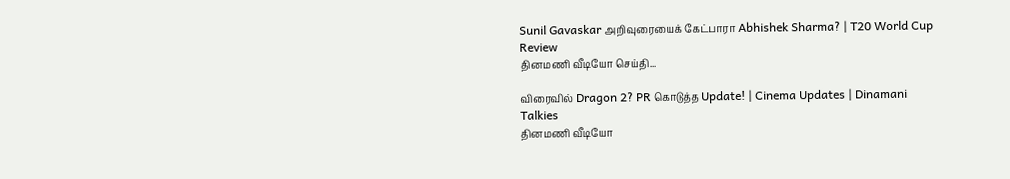Sunil Gavaskar அறிவுரையைக் கேட்பாரா Abhishek Sharma? | T20 World Cup Review
தினமணி வீடியோ செய்தி...

விரைவில் Dragon 2? PR கொடுத்த Update! | Cinema Updates | Dinamani Talkies
தினமணி வீடியோ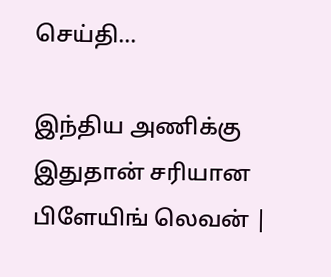செய்தி...

இந்திய அணிக்கு இதுதான் சரியான பிளேயிங் லெவன் |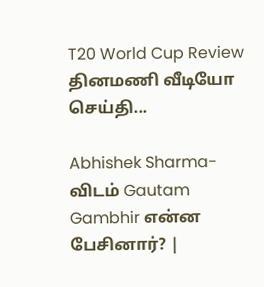T20 World Cup Review
தினமணி வீடியோ செய்தி...

Abhishek Sharma-விடம் Gautam Gambhir என்ன பேசினார்? |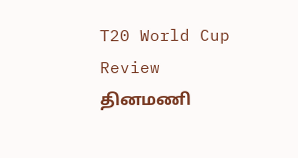T20 World Cup Review
தினமணி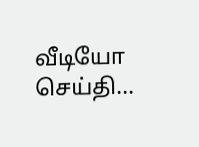வீடியோ செய்தி...